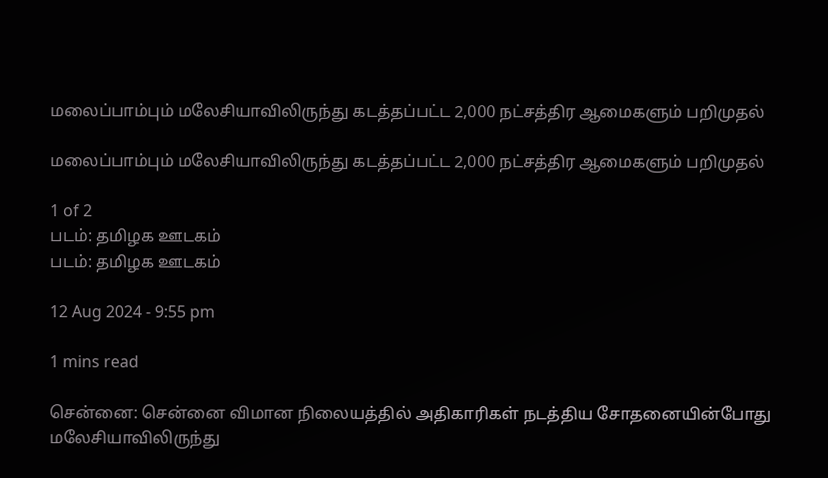மலைப்பாம்பும் மலேசியாவிலிருந்து கடத்தப்பட்ட 2,000 நட்சத்திர ஆமைகளும் பறிமுதல்

மலைப்பாம்பும் மலேசியாவிலிருந்து கடத்தப்பட்ட 2,000 நட்சத்திர ஆமைகளும் பறிமுதல்

1 of 2
படம்: தமிழக ஊடகம்
படம்: தமிழக ஊடகம்

12 Aug 2024 - 9:55 pm

1 mins read

சென்னை: சென்னை விமான நிலையத்தில் அதிகாரிகள் நடத்திய சோதனையின்போது மலேசியாவிலிருந்து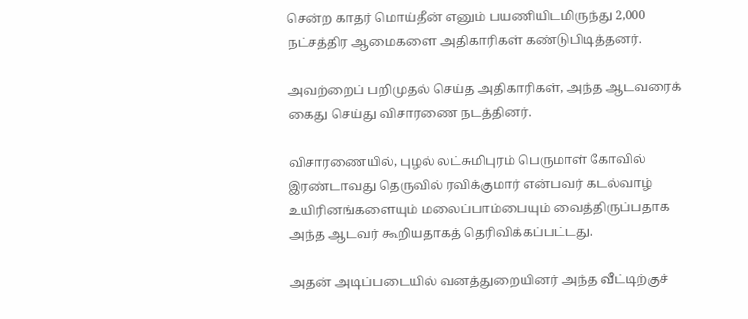சென்ற காதர் மொய்தீன் எனும் பயணியிடமிருந்து 2,000 நட்சத்திர ஆமைகளை அதிகாரிகள் கண்டுபிடித்தனர்.

அவற்றைப் பறிமுதல் செய்த அதிகாரிகள், அந்த ஆடவரைக் கைது செய்து விசாரணை நடத்தினர்.

விசாரணையில், புழல் லட்சுமிபுரம் பெருமாள் கோவில் இரண்டாவது தெருவில் ரவிக்குமார் என்பவர் கடல்வாழ் உயிரினங்களையும் மலைப்பாம்பையும் வைத்திருப்பதாக அந்த ஆடவர் கூறியதாகத் தெரிவிக்கப்பட்டது.

அதன் அடிப்படையில் வனத்துறையினர் அந்த வீட்டிற்குச்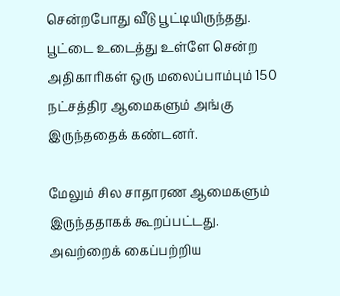சென்றபோது வீடு பூட்டியிருந்தது. பூட்டை உடைத்து உள்ளே சென்ற அதிகாரிகள் ஒரு மலைப்பாம்பும் 150 நட்சத்திர ஆமைகளும் அங்கு இருந்ததைக் கண்டனர்.

மேலும் சில சாதாரண ஆமைகளும் இருந்ததாகக் கூறப்பட்டது. அவற்றைக் கைப்பற்றிய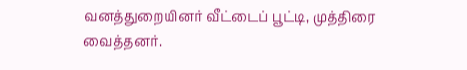வனத்துறையினர் வீட்டைப் பூட்டி, முத்திரை வைத்தனர்.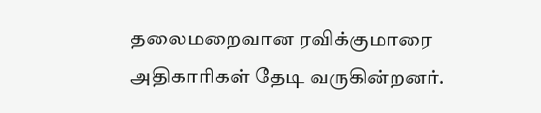தலைமறைவான ரவிக்குமாரை அதிகாரிகள் தேடி வருகின்றனர்.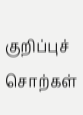குறிப்புச் சொற்கள்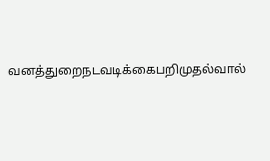வனத்துறைநடவடிக்கைபறிமுதல்வால்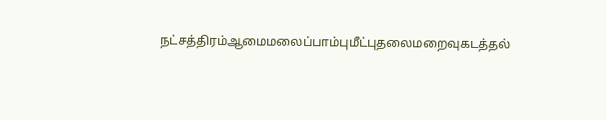நட்சத்திரம்ஆமைமலைப்பாம்புமீட்புதலைமறைவுகடத்தல்